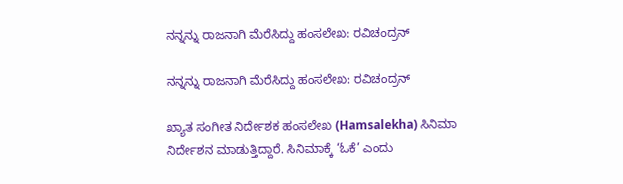ನನ್ನನ್ನು ರಾಜನಾಗಿ ಮೆರೆಸಿದ್ದು ಹಂಸಲೇಖ: ರವಿಚಂದ್ರನ್

ನನ್ನನ್ನು ರಾಜನಾಗಿ ಮೆರೆಸಿದ್ದು ಹಂಸಲೇಖ: ರವಿಚಂದ್ರನ್

ಖ್ಯಾತ ಸಂಗೀತ ನಿರ್ದೇಶಕ ಹಂಸಲೇಖ (Hamsalekha) ಸಿನಿಮಾ ನಿರ್ದೇಶನ ಮಾಡುತ್ತಿದ್ದಾರೆ. ಸಿನಿಮಾಕ್ಕೆ ‘ಓಕೆ’ ಎಂದು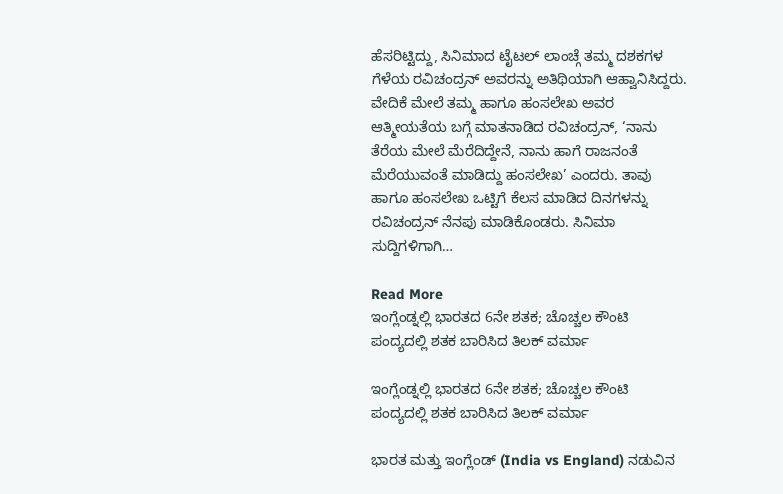ಹೆಸರಿಟ್ಟಿದ್ದು, ಸಿನಿಮಾದ ಟೈಟಲ್ ಲಾಂಚ್ಗೆ ತಮ್ಮ ದಶಕಗಳ ಗೆಳೆಯ ರವಿಚಂದ್ರನ್ ಅವರನ್ನು ಅತಿಥಿಯಾಗಿ ಆಹ್ವಾನಿಸಿದ್ದರು. ವೇದಿಕೆ ಮೇಲೆ ತಮ್ಮ ಹಾಗೂ ಹಂಸಲೇಖ ಅವರ ಆತ್ಮೀಯತೆಯ ಬಗ್ಗೆ ಮಾತನಾಡಿದ ರವಿಚಂದ್ರನ್, ‘ನಾನು ತೆರೆಯ ಮೇಲೆ ಮೆರೆದಿದ್ದೇನೆ, ನಾನು ಹಾಗೆ ರಾಜನಂತೆ ಮೆರೆಯುವಂತೆ ಮಾಡಿದ್ದು ಹಂಸಲೇಖ’ ಎಂದರು. ತಾವು ಹಾಗೂ ಹಂಸಲೇಖ ಒಟ್ಟಿಗೆ ಕೆಲಸ ಮಾಡಿದ ದಿನಗಳನ್ನು ರವಿಚಂದ್ರನ್ ನೆನಪು ಮಾಡಿಕೊಂಡರು. ಸಿನಿಮಾ ಸುದ್ದಿಗಳಿಗಾಗಿ…

Read More
ಇಂಗ್ಲೆಂಡ್ನಲ್ಲಿ ಭಾರತದ 6ನೇ ಶತಕ; ಚೊಚ್ಚಲ ಕೌಂಟಿ ಪಂದ್ಯದಲ್ಲಿ ಶತಕ ಬಾರಿಸಿದ ತಿಲಕ್ ವರ್ಮಾ

ಇಂಗ್ಲೆಂಡ್ನಲ್ಲಿ ಭಾರತದ 6ನೇ ಶತಕ; ಚೊಚ್ಚಲ ಕೌಂಟಿ ಪಂದ್ಯದಲ್ಲಿ ಶತಕ ಬಾರಿಸಿದ ತಿಲಕ್ ವರ್ಮಾ

ಭಾರತ ಮತ್ತು ಇಂಗ್ಲೆಂಡ್ (India vs England) ನಡುವಿನ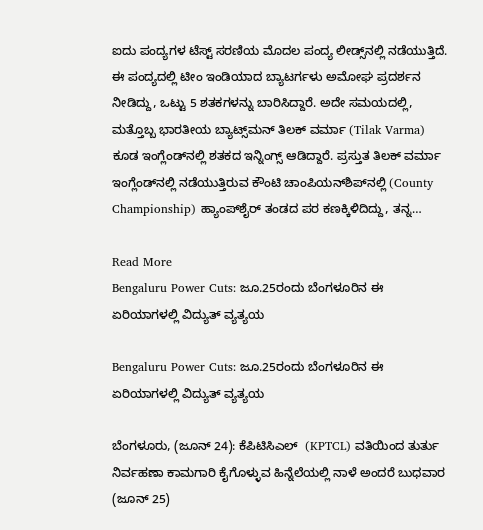ಐದು ಪಂದ್ಯಗಳ ಟೆಸ್ಟ್ ಸರಣಿಯ ಮೊದಲ ಪಂದ್ಯ ಲೀಡ್ಸ್‌ನಲ್ಲಿ ನಡೆಯುತ್ತಿದೆ. ಈ ಪಂದ್ಯದಲ್ಲಿ ಟೀಂ ಇಂಡಿಯಾದ ಬ್ಯಾಟರ್ಗಳು ಅಮೋಘ ಪ್ರದರ್ಶನ ನೀಡಿದ್ದು, ಒಟ್ಟು 5 ಶತಕಗಳನ್ನು ಬಾರಿಸಿದ್ದಾರೆ. ಅದೇ ಸಮಯದಲ್ಲಿ, ಮತ್ತೊಬ್ಬ ಭಾರತೀಯ ಬ್ಯಾಟ್ಸ್‌ಮನ್ ತಿಲಕ್ ವರ್ಮಾ (Tilak Varma) ಕೂಡ ಇಂಗ್ಲೆಂಡ್‌ನಲ್ಲಿ ಶತಕದ ಇನ್ನಿಂಗ್ಸ್ ಆಡಿದ್ದಾರೆ. ಪ್ರಸ್ತುತ ತಿಲಕ್ ವರ್ಮಾ ಇಂಗ್ಲೆಂಡ್‌ನಲ್ಲಿ ನಡೆಯುತ್ತಿರುವ ಕೌಂಟಿ ಚಾಂಪಿಯನ್‌ಶಿಪ್‌ನಲ್ಲಿ (County Championship) ಹ್ಯಾಂಪ್‌ಶೈರ್ ತಂಡದ ಪರ ಕಣಕ್ಕಿಳಿದಿದ್ದು, ತನ್ನ…

Read More
Bengaluru Power Cuts: ಜೂ.25ರಂದು ಬೆಂಗಳೂರಿನ ಈ ಏರಿಯಾಗಳಲ್ಲಿ ವಿದ್ಯುತ್‌ ವ್ಯತ್ಯಯ

Bengaluru Power Cuts: ಜೂ.25ರಂದು ಬೆಂಗಳೂರಿನ ಈ ಏರಿಯಾಗಳಲ್ಲಿ ವಿದ್ಯುತ್‌ ವ್ಯತ್ಯಯ

ಬೆಂಗಳೂರು, (ಜೂನ್ 24): ಕೆಪಿಟಿಸಿಎಲ್  (KPTCL) ವತಿಯಿಂದ ತುರ್ತು ನಿರ್ವಹಣಾ ಕಾಮಗಾರಿ ಕೈಗೊಳ್ಳುವ ಹಿನ್ನೆಲೆಯಲ್ಲಿ ನಾಳೆ ಅಂದರೆ ಬುಧವಾರ (ಜೂನ್ 25)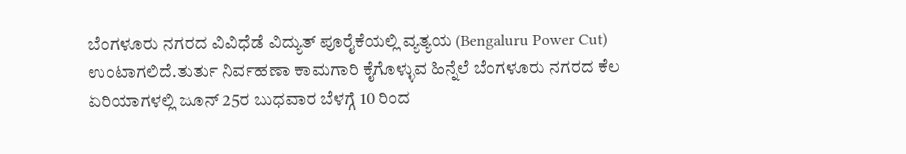ಬೆಂಗಳೂರು ನಗರದ ವಿವಿಧೆಡೆ ವಿದ್ಯುತ್‌ ಪೂರೈಕೆಯಲ್ಲಿ ವ್ಯತ್ಯಯ (Bengaluru Power Cut) ಉಂಟಾಗಲಿದೆ.ತುರ್ತು ನಿರ್ವಹಣಾ ಕಾಮಗಾರಿ ಕೈಗೊಳ್ಳುವ ಹಿನ್ನೆಲೆ ಬೆಂಗಳೂರು ನಗರದ ಕೆಲ ಏರಿಯಾಗಳಲ್ಲಿ ಜೂನ್‌ 25ರ ಬುಧವಾರ ಬೆಳಗ್ಗೆ 10 ರಿಂದ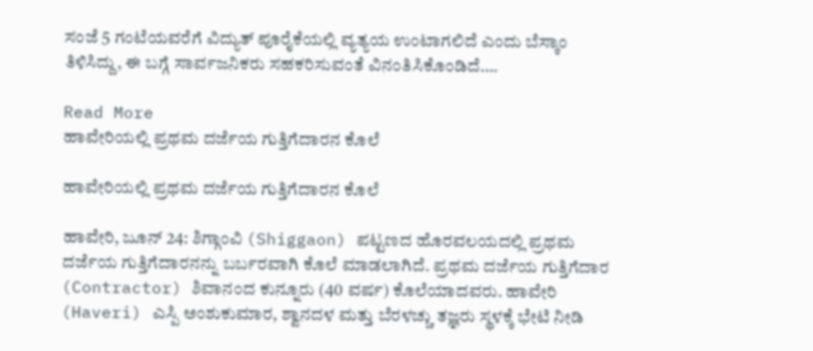ಸಂಜೆ 5 ಗಂಟೆಯವರೆಗೆ ವಿದ್ಯುತ್‌ ಪೂರೈಕೆಯಲ್ಲಿ ವ್ಯತ್ಯಯ ಉಂಟಾಗಲಿದೆ ಎಂದು ಬೆಸ್ಕಾಂ ತಿಳಿಸಿದ್ದು, ಈ ಬಗ್ಗೆ ಸಾರ್ವಜನಿಕರು ಸಹಕರಿಸುವಂತೆ ವಿನಂತಿಸಿಕೊಂಡಿದೆ….

Read More
ಹಾವೇರಿಯಲ್ಲಿ ಪ್ರಥಮ ದರ್ಜೆಯ ಗುತ್ತಿಗೆದಾರನ ಕೊಲೆ

ಹಾವೇರಿಯಲ್ಲಿ ಪ್ರಥಮ ದರ್ಜೆಯ ಗುತ್ತಿಗೆದಾರನ ಕೊಲೆ

ಹಾವೇರಿ, ಜೂನ್ 24: ಶಿಗ್ಗಾಂವಿ (Shiggaon) ಪಟ್ಟಣದ ಹೊರವಲಯದಲ್ಲಿ ಪ್ರಥಮ ದರ್ಜೆಯ ಗುತ್ತಿಗೆದಾರನನ್ನು ಬರ್ಬರವಾಗಿ ಕೊಲೆ ಮಾಡಲಾಗಿದೆ. ಪ್ರಥಮ ದರ್ಜೆಯ ಗುತ್ತಿಗೆದಾರ (Contractor) ಶಿವಾನಂದ ಕುನ್ನೂರು (40 ವರ್ಷ) ಕೊಲೆಯಾದವರು. ಹಾವೇರಿ (Haveri) ಎಸ್ಪಿ ಅಂಶುಕುಮಾರ, ಶ್ವಾನದಳ ಮತ್ತು ಬೆರಳಚ್ಚು ತಜ್ಞರು ಸ್ಥಳಕ್ಕೆ ಭೇಟಿ ನೀಡಿ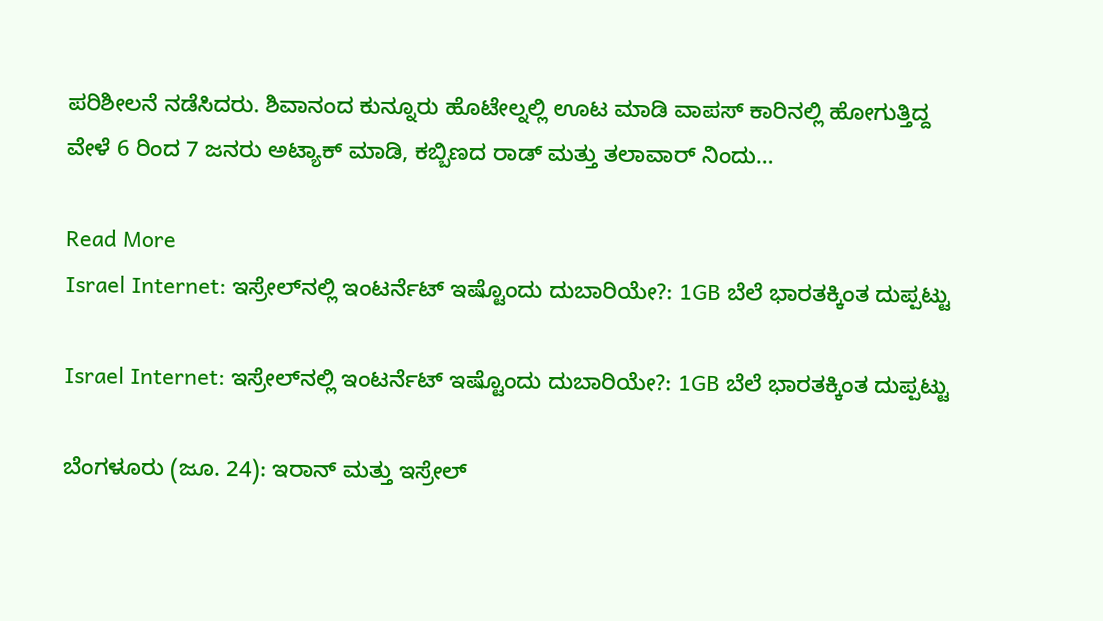ಪರಿಶೀಲನೆ ನಡೆಸಿದರು. ಶಿವಾನಂದ ಕುನ್ನೂರು ಹೊಟೇಲ್ನಲ್ಲಿ ಊಟ ಮಾಡಿ ವಾಪಸ್ ಕಾರಿನಲ್ಲಿ ಹೋಗುತ್ತಿದ್ದ ವೇಳೆ 6 ರಿಂದ 7 ಜನರು ಅಟ್ಯಾಕ್ ಮಾಡಿ, ಕಬ್ಬಿಣದ ರಾಡ್ ಮತ್ತು ತಲಾವಾರ್ ನಿಂದು…

Read More
Israel Internet: ಇಸ್ರೇಲ್‌ನಲ್ಲಿ ಇಂಟರ್ನೆಟ್ ಇಷ್ಟೊಂದು ದುಬಾರಿಯೇ?: 1GB ಬೆಲೆ ಭಾರತಕ್ಕಿಂತ ದುಪ್ಪಟ್ಟು

Israel Internet: ಇಸ್ರೇಲ್‌ನಲ್ಲಿ ಇಂಟರ್ನೆಟ್ ಇಷ್ಟೊಂದು ದುಬಾರಿಯೇ?: 1GB ಬೆಲೆ ಭಾರತಕ್ಕಿಂತ ದುಪ್ಪಟ್ಟು

ಬೆಂಗಳೂರು (ಜೂ. 24): ಇರಾನ್ ಮತ್ತು ಇಸ್ರೇಲ್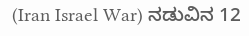(Iran Israel War) ನಡುವಿನ 12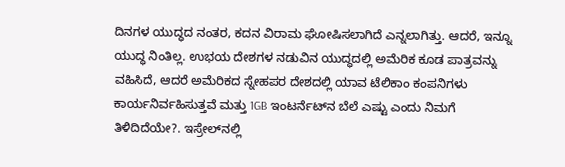ದಿನಗಳ ಯುದ್ಧದ ನಂತರ, ಕದನ ವಿರಾಮ ಘೋಷಿಸಲಾಗಿದೆ ಎನ್ನಲಾಗಿತ್ತು. ಆದರೆ, ಇನ್ನೂ ಯುದ್ಧ ನಿಂತಿಲ್ಲ. ಉಭಯ ದೇಶಗಳ ನಡುವಿನ ಯುದ್ಧದಲ್ಲಿ ಅಮೆರಿಕ ಕೂಡ ಪಾತ್ರವನ್ನು ವಹಿಸಿದೆ, ಆದರೆ ಅಮೆರಿಕದ ಸ್ನೇಹಪರ ದೇಶದಲ್ಲಿ ಯಾವ ಟೆಲಿಕಾಂ ಕಂಪನಿಗಳು ಕಾರ್ಯನಿರ್ವಹಿಸುತ್ತವೆ ಮತ್ತು 1GB ಇಂಟರ್ನೆಟ್‌ನ ಬೆಲೆ ಎಷ್ಟು ಎಂದು ನಿಮಗೆ ತಿಳಿದಿದೆಯೇ?. ಇಸ್ರೇಲ್‌ನಲ್ಲಿ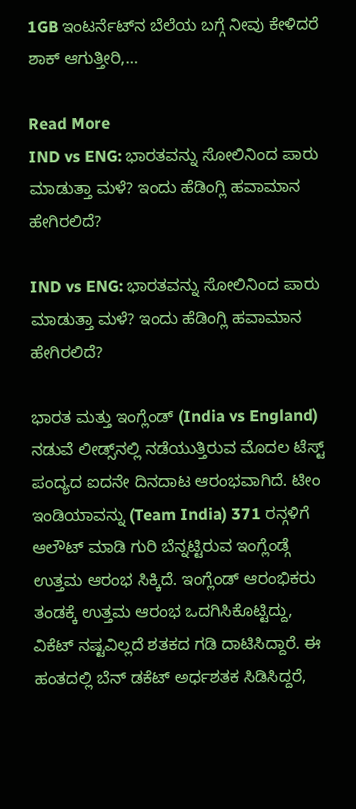1GB ಇಂಟರ್ನೆಟ್‌ನ ಬೆಲೆಯ ಬಗ್ಗೆ ನೀವು ಕೇಳಿದರೆ ಶಾಕ್ ಆಗುತ್ತೀರಿ,…

Read More
IND vs ENG: ಭಾರತವನ್ನು ಸೋಲಿನಿಂದ ಪಾರು ಮಾಡುತ್ತಾ ಮಳೆ? ಇಂದು ಹೆಡಿಂಗ್ಲಿ ಹವಾಮಾನ ಹೇಗಿರಲಿದೆ?

IND vs ENG: ಭಾರತವನ್ನು ಸೋಲಿನಿಂದ ಪಾರು ಮಾಡುತ್ತಾ ಮಳೆ? ಇಂದು ಹೆಡಿಂಗ್ಲಿ ಹವಾಮಾನ ಹೇಗಿರಲಿದೆ?

ಭಾರತ ಮತ್ತು ಇಂಗ್ಲೆಂಡ್ (India vs England) ನಡುವೆ ಲೀಡ್ಸ್‌ನಲ್ಲಿ ನಡೆಯುತ್ತಿರುವ ಮೊದಲ ಟೆಸ್ಟ್ ಪಂದ್ಯದ ಐದನೇ ದಿನದಾಟ ಆರಂಭವಾಗಿದೆ. ಟೀಂ ಇಂಡಿಯಾವನ್ನು (Team India) 371 ರನ್ಗಳಿಗೆ ಆಲೌಟ್ ಮಾಡಿ ಗುರಿ ಬೆನ್ನಟ್ಟಿರುವ ಇಂಗ್ಲೆಂಡ್ಗೆ ಉತ್ತಮ ಆರಂಭ ಸಿಕ್ಕಿದೆ. ಇಂಗ್ಲೆಂಡ್‌ ಆರಂಭಿಕರು ತಂಡಕ್ಕೆ ಉತ್ತಮ ಆರಂಭ ಒದಗಿಸಿಕೊಟ್ಟಿದ್ದು, ವಿಕೆಟ್ ನಷ್ಟವಿಲ್ಲದೆ ಶತಕದ ಗಡಿ ದಾಟಿಸಿದ್ದಾರೆ. ಈ ಹಂತದಲ್ಲಿ ಬೆನ್ ಡಕೆಟ್ ಅರ್ಧಶತಕ ಸಿಡಿಸಿದ್ದರೆ,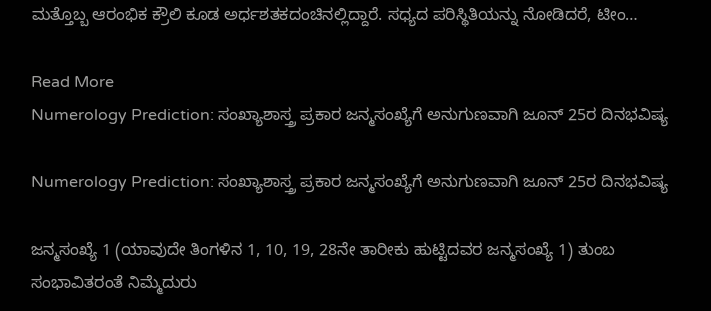ಮತ್ತೊಬ್ಬ ಆರಂಭಿಕ ಕ್ರೌಲಿ ಕೂಡ ಅರ್ಧಶತಕದಂಚಿನಲ್ಲಿದ್ದಾರೆ. ಸಧ್ಯದ ಪರಿಸ್ಥಿತಿಯನ್ನು ನೋಡಿದರೆ, ಟೀಂ…

Read More
Numerology Prediction: ಸಂಖ್ಯಾಶಾಸ್ತ್ರ ಪ್ರಕಾರ ಜನ್ಮಸಂಖ್ಯೆಗೆ ಅನುಗುಣವಾಗಿ ಜೂನ್ 25ರ ದಿನಭವಿಷ್ಯ

Numerology Prediction: ಸಂಖ್ಯಾಶಾಸ್ತ್ರ ಪ್ರಕಾರ ಜನ್ಮಸಂಖ್ಯೆಗೆ ಅನುಗುಣವಾಗಿ ಜೂನ್ 25ರ ದಿನಭವಿಷ್ಯ

ಜನ್ಮಸಂಖ್ಯೆ 1 (ಯಾವುದೇ ತಿಂಗಳಿನ 1, 10, 19, 28ನೇ ತಾರೀಕು ಹುಟ್ಟಿದವರ ಜನ್ಮಸಂಖ್ಯೆ 1) ತುಂಬ ಸಂಭಾವಿತರಂತೆ ನಿಮ್ಮೆದುರು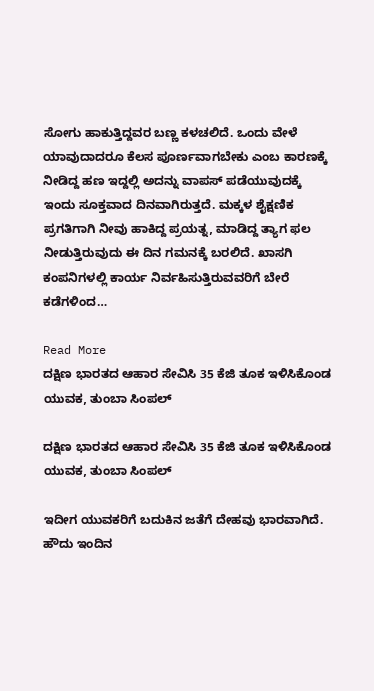ಸೋಗು ಹಾಕುತ್ತಿದ್ದವರ ಬಣ್ಣ ಕಳಚಲಿದೆ. ಒಂದು ವೇಳೆ ಯಾವುದಾದರೂ ಕೆಲಸ ಪೂರ್ಣವಾಗಬೇಕು ಎಂಬ ಕಾರಣಕ್ಕೆ ನೀಡಿದ್ದ ಹಣ ಇದ್ದಲ್ಲಿ ಅದನ್ನು ವಾಪಸ್ ಪಡೆಯುವುದಕ್ಕೆ ಇಂದು ಸೂಕ್ತವಾದ ದಿನವಾಗಿರುತ್ತದೆ. ಮಕ್ಕಳ ಶೈಕ್ಷಣಿಕ ಪ್ರಗತಿಗಾಗಿ ನೀವು ಹಾಕಿದ್ದ ಪ್ರಯತ್ನ, ಮಾಡಿದ್ದ ತ್ಯಾಗ ಫಲ ನೀಡುತ್ತಿರುವುದು ಈ ದಿನ ಗಮನಕ್ಕೆ ಬರಲಿದೆ. ಖಾಸಗಿ ಕಂಪನಿಗಳಲ್ಲಿ ಕಾರ್ಯ ನಿರ್ವಹಿಸುತ್ತಿರುವವರಿಗೆ ಬೇರೆ ಕಡೆಗಳಿಂದ…

Read More
ದಕ್ಷಿಣ ಭಾರತದ ಆಹಾರ ಸೇವಿಸಿ 35 ಕೆಜಿ ತೂಕ ಇಳಿಸಿಕೊಂಡ ಯುವಕ, ತುಂಬಾ ಸಿಂಪಲ್

ದಕ್ಷಿಣ ಭಾರತದ ಆಹಾರ ಸೇವಿಸಿ 35 ಕೆಜಿ ತೂಕ ಇಳಿಸಿಕೊಂಡ ಯುವಕ, ತುಂಬಾ ಸಿಂಪಲ್

ಇದೀಗ ಯುವಕರಿಗೆ ಬದುಕಿನ ಜತೆಗೆ ದೇಹವು ಭಾರವಾಗಿದೆ. ಹೌದು ಇಂದಿನ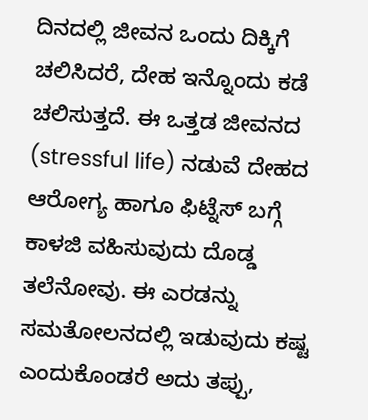ದಿನದಲ್ಲಿ ಜೀವನ ಒಂದು ದಿಕ್ಕಿಗೆ ಚಲಿಸಿದರೆ, ದೇಹ ಇನ್ನೊಂದು ಕಡೆ ಚಲಿಸುತ್ತದೆ. ಈ ಒತ್ತಡ ಜೀವನದ (stressful life) ನಡುವೆ ದೇಹದ ಆರೋಗ್ಯ ಹಾಗೂ ಫಿಟ್ನೆಸ್ ಬಗ್ಗೆ ಕಾಳಜಿ ವಹಿಸುವುದು ದೊಡ್ಡ ತಲೆನೋವು. ಈ ಎರಡನ್ನು ಸಮತೋಲನದಲ್ಲಿ ಇಡುವುದು ಕಷ್ಟ ಎಂದುಕೊಂಡರೆ ಅದು ತಪ್ಪು,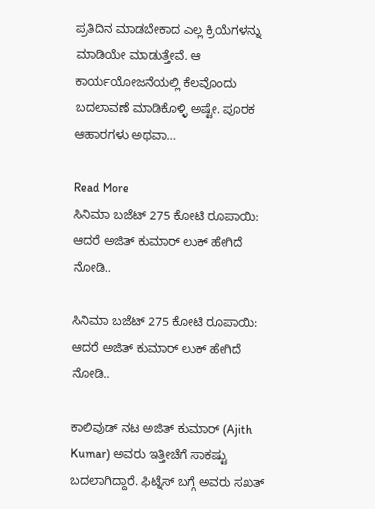ಪ್ರತಿದಿನ ಮಾಡಬೇಕಾದ ಎಲ್ಲ ಕ್ರಿಯೆಗಳನ್ನು ಮಾಡಿಯೇ ಮಾಡುತ್ತೇವೆ. ಆ ಕಾರ್ಯಯೋಜನೆಯಲ್ಲಿ ಕೆಲವೊಂದು ಬದಲಾವಣೆ ಮಾಡಿಕೊಳ್ಳಿ ಅಷ್ಟೇ. ಪೂರಕ ಆಹಾರಗಳು ಅಥವಾ…

Read More
ಸಿನಿಮಾ ಬಜೆಟ್ 275 ಕೋಟಿ ರೂಪಾಯಿ: ಆದರೆ ಅಜಿತ್ ಕುಮಾರ್ ಲುಕ್ ಹೇಗಿದೆ ನೋಡಿ..

ಸಿನಿಮಾ ಬಜೆಟ್ 275 ಕೋಟಿ ರೂಪಾಯಿ: ಆದರೆ ಅಜಿತ್ ಕುಮಾರ್ ಲುಕ್ ಹೇಗಿದೆ ನೋಡಿ..

ಕಾಲಿವುಡ್ ನಟ ಅಜಿತ್ ಕುಮಾರ್ (Ajith Kumar) ಅವರು ಇತ್ತೀಚೆಗೆ ಸಾಕಷ್ಟು ಬದಲಾಗಿದ್ದಾರೆ. ಫಿಟ್ನೆಸ್ ಬಗ್ಗೆ ಅವರು ಸಖತ್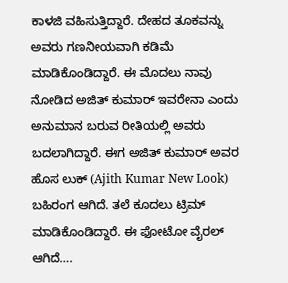ಕಾಳಜಿ ವಹಿಸುತ್ತಿದ್ದಾರೆ. ದೇಹದ ತೂಕವನ್ನು ಅವರು ಗಣನೀಯವಾಗಿ ಕಡಿಮೆ ಮಾಡಿಕೊಂಡಿದ್ದಾರೆ. ಈ ಮೊದಲು ನಾವು ನೋಡಿದ ಅಜಿತ್ ಕುಮಾರ್ ಇವರೇನಾ ಎಂದು ಅನುಮಾನ ಬರುವ ರೀತಿಯಲ್ಲಿ ಅವರು ಬದಲಾಗಿದ್ದಾರೆ. ಈಗ ಅಜಿತ್ ಕುಮಾರ್ ಅವರ ಹೊಸ ಲುಕ್ (Ajith Kumar New Look) ಬಹಿರಂಗ ಆಗಿದೆ. ತಲೆ ಕೂದಲು ಟ್ರಿಮ್ ಮಾಡಿಕೊಂಡಿದ್ದಾರೆ. ಈ ಫೋಟೋ ವೈರಲ್ ಆಗಿದೆ….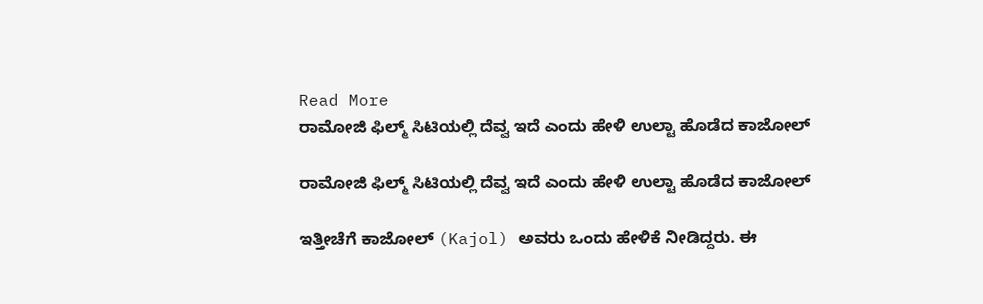Read More
ರಾಮೋಜಿ ಫಿಲ್ಮ್ ಸಿಟಿಯಲ್ಲಿ ದೆವ್ವ ಇದೆ ಎಂದು ಹೇಳಿ ಉಲ್ಟಾ ಹೊಡೆದ ಕಾಜೋಲ್

ರಾಮೋಜಿ ಫಿಲ್ಮ್ ಸಿಟಿಯಲ್ಲಿ ದೆವ್ವ ಇದೆ ಎಂದು ಹೇಳಿ ಉಲ್ಟಾ ಹೊಡೆದ ಕಾಜೋಲ್

ಇತ್ತೀಚೆಗೆ ಕಾಜೋಲ್ (Kajol) ಅವರು ಒಂದು ಹೇಳಿಕೆ ನೀಡಿದ್ದರು. ಈ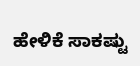ಹೇಳಿಕೆ ಸಾಕಷ್ಟು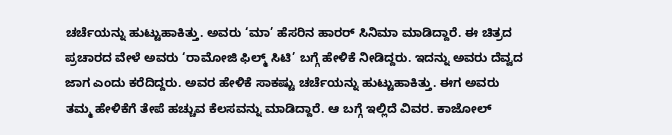ಚರ್ಚೆಯನ್ನು ಹುಟ್ಟುಹಾಕಿತ್ತು. ಅವರು ‘ಮಾ’ ಹೆಸರಿನ ಹಾರರ್ ಸಿನಿಮಾ ಮಾಡಿದ್ದಾರೆ. ಈ ಚಿತ್ರದ ಪ್ರಚಾರದ ವೇಳೆ ಅವರು ‘ರಾಮೋಜಿ ಫಿಲ್ಮ್ ಸಿಟಿ’ ಬಗ್ಗೆ ಹೇಳಿಕೆ ನೀಡಿದ್ದರು. ಇದನ್ನು ಅವರು ದೆವ್ವದ ಜಾಗ ಎಂದು ಕರೆದಿದ್ದರು. ಅವರ ಹೇಳಿಕೆ ಸಾಕಷ್ಟು ಚರ್ಚೆಯನ್ನು ಹುಟ್ಟುಹಾಕಿತ್ತು. ಈಗ ಅವರು ತಮ್ಮ ಹೇಳಿಕೆಗೆ ತೇಪೆ ಹಚ್ಚುವ ಕೆಲಸವನ್ನು ಮಾಡಿದ್ದಾರೆ. ಆ ಬಗ್ಗೆ ಇಲ್ಲಿದೆ ವಿವರ. ಕಾಜೋಲ್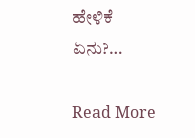ಹೇಳಿಕೆ ಏನು?…

Read More